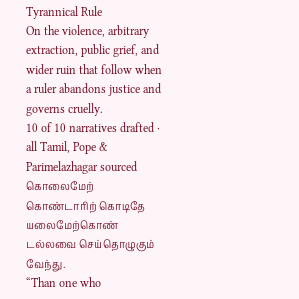Tyrannical Rule
On the violence, arbitrary extraction, public grief, and wider ruin that follow when a ruler abandons justice and governs cruelly.
10 of 10 narratives drafted · all Tamil, Pope & Parimelazhagar sourced
கொலைமேற் கொண்டாரிற் கொடிதே யலைமேற்கொண்
டல்லவை செய்தொழுகும் வேந்து.
“Than one who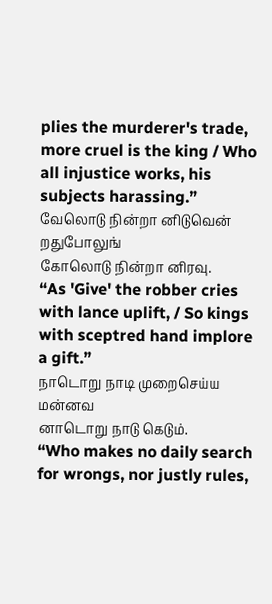plies the murderer's trade, more cruel is the king / Who all injustice works, his subjects harassing.”
வேலொடு நின்றா னிடுவென் றதுபோலுங்
கோலொடு நின்றா னிரவு.
“As 'Give' the robber cries with lance uplift, / So kings with sceptred hand implore a gift.”
நாடொறு நாடி முறைசெய்ய மன்னவ
னாடொறு நாடு கெடும்.
“Who makes no daily search for wrongs, nor justly rules,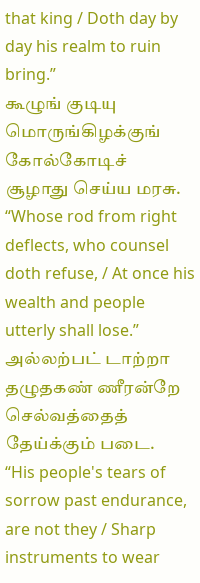that king / Doth day by day his realm to ruin bring.”
கூழுங் குடியு மொருங்கிழக்குங் கோல்கோடிச்
சூழாது செய்ய மரசு.
“Whose rod from right deflects, who counsel doth refuse, / At once his wealth and people utterly shall lose.”
அல்லற்பட் டாற்றா தழுதகண் ணீரன்றே
செல்வத்தைத் தேய்க்கும் படை.
“His people's tears of sorrow past endurance, are not they / Sharp instruments to wear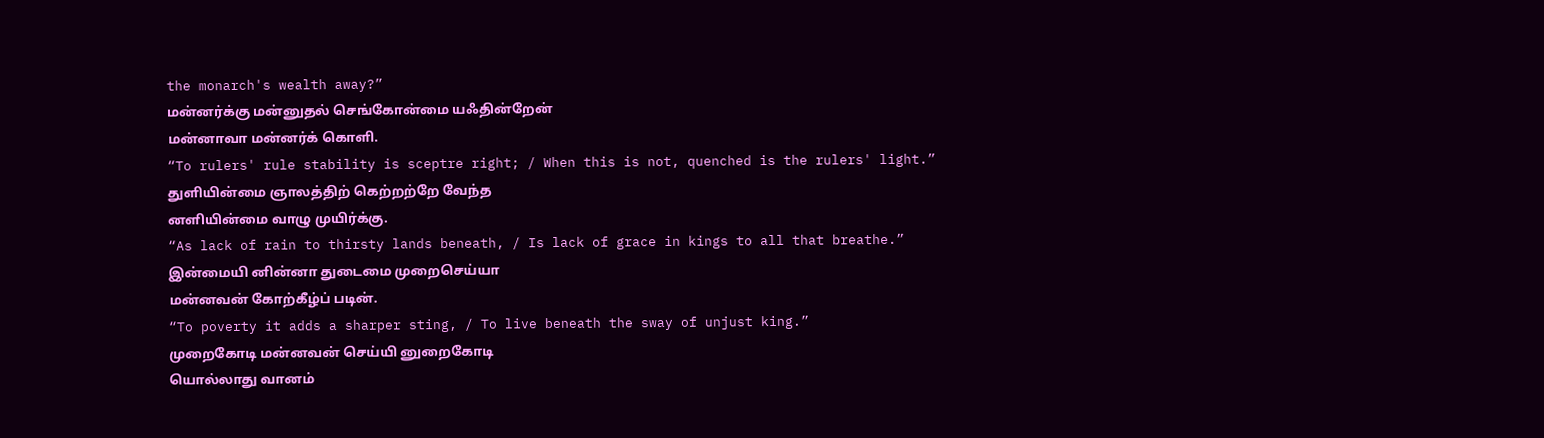the monarch's wealth away?”
மன்னர்க்கு மன்னுதல் செங்கோன்மை யஃதின்றேன்
மன்னாவா மன்னர்க் கொளி.
“To rulers' rule stability is sceptre right; / When this is not, quenched is the rulers' light.”
துளியின்மை ஞாலத்திற் கெற்றற்றே வேந்த
னளியின்மை வாழு முயிர்க்கு.
“As lack of rain to thirsty lands beneath, / Is lack of grace in kings to all that breathe.”
இன்மையி னின்னா துடைமை முறைசெய்யா
மன்னவன் கோற்கீழ்ப் படின்.
“To poverty it adds a sharper sting, / To live beneath the sway of unjust king.”
முறைகோடி மன்னவன் செய்யி னுறைகோடி
யொல்லாது வானம்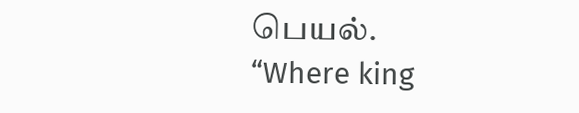பெயல்.
“Where king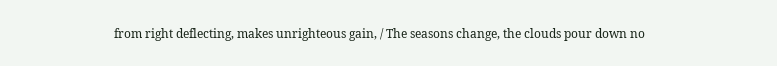from right deflecting, makes unrighteous gain, / The seasons change, the clouds pour down no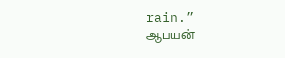rain.”
ஆபயன்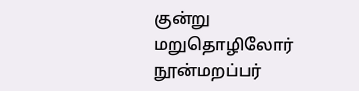குன்று மறுதொழிலோர் நூன்மறப்பர்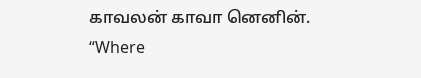காவலன் காவா னெனின்.
“Where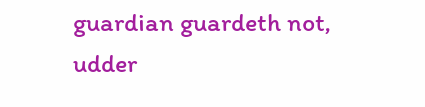guardian guardeth not, udder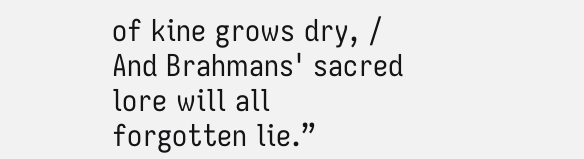of kine grows dry, / And Brahmans' sacred lore will all forgotten lie.”